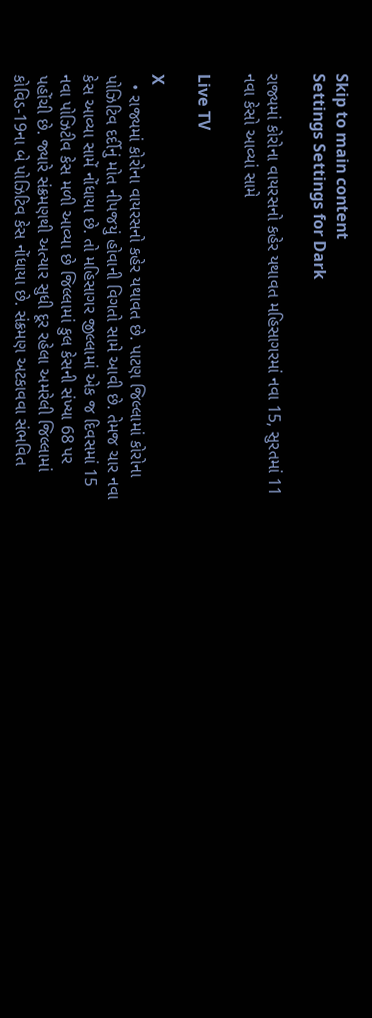Skip to main content
Settings Settings for Dark

રાજ્યમાં કોરોના વાયરસનો કહેર યથાવત મહિસાગરમાં નવા 15, સુરતમાં 11 નવા કેસો આવ્યાં સામે

Live TV

X
  • રાજ્યમાં કોરોના વાયરસનો કહેર યથાવત છે. પાટણ જિલ્લામાં કોરોના પોઝિટિવ દર્દીનું મોત નીપજયું હોવાની વિગતો સામે આવી છે. તેમજ ચાર નવા કેસ આવ્યા સામેં નોંધાયા છે. તો મહિસાગર જીલ્લામાં એક જ દિવસમાં 15 નવા પોઝિટીવ કેસ મળી આવ્યા છે જિલ્લામાં કુલ કેસની સંખ્યા 68 પર પહોંચી છે. જ્યારે સંક્રમણથી અત્યાર સુધી દૂર રહેલા અમરેલી જિલ્લામાં કોવિડ-19ના બે પોઝિટિવ કેસ નોંધાયા છે. સંક્રમણ અટકાવવા સંભવિત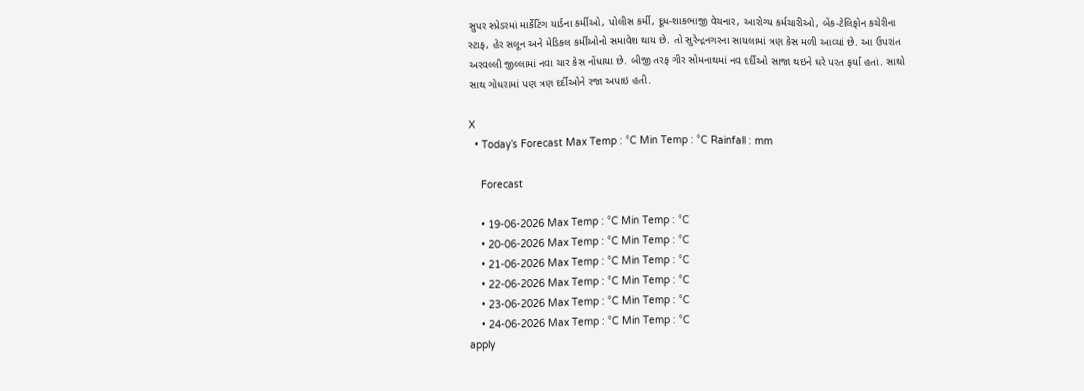સુપર સ્પ્રેડરમાં માર્કેટિંગ યાર્ડના કર્મીઓ, પોલીસ કર્મી, દૂધ-શાકભાજી વેચનાર, આરોગ્ય કર્મચારીઓ, બેંક-ટેલિફોન કચેરીના સ્ટાફ, હેર સલૂન અને મેડિકલ કર્મીઓનો સમાવેશ થાય છે. તો સુરેન્દ્રનગરના સાયલામાં ત્રણ કેસ મળી આવ્યાં છે. આ ઉપરાંત અરવલ્લી જીલ્લામાં નવા ચાર કેસ નોંધાયા છે. બીજી તરફ ગીર સોમનાથમાં નવ દર્દીઓ સાજા થઇને ઘરે પરત ફર્યા હતાં. સાથો સાથ ગોધરામાં પણ ત્રણ દર્દીઓને રજા અપાઇ હતી.

X
  • Today’s Forecast Max Temp : °C Min Temp : °C Rainfall : mm

    Forecast

    • 19-06-2026 Max Temp : °C Min Temp : °C
    • 20-06-2026 Max Temp : °C Min Temp : °C
    • 21-06-2026 Max Temp : °C Min Temp : °C
    • 22-06-2026 Max Temp : °C Min Temp : °C
    • 23-06-2026 Max Temp : °C Min Temp : °C
    • 24-06-2026 Max Temp : °C Min Temp : °C
apply